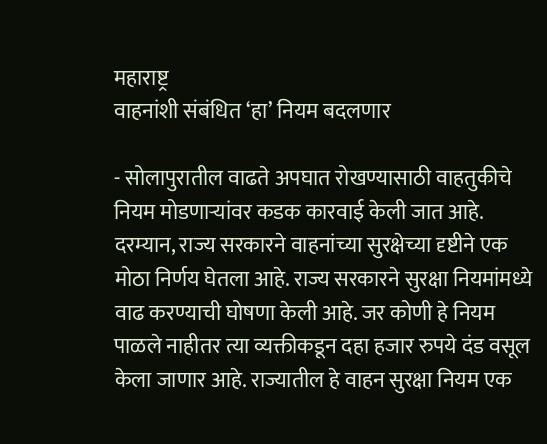महाराष्ट्र
वाहनांशी संबंधित ‘हा’ नियम बदलणार

- सोलापुरातील वाढते अपघात रोखण्यासाठी वाहतुकीचे नियम मोडणाऱ्यांवर कडक कारवाई केली जात आहे. दरम्यान, राज्य सरकारने वाहनांच्या सुरक्षेच्या दृष्टीने एक मोठा निर्णय घेतला आहे. राज्य सरकारने सुरक्षा नियमांमध्ये वाढ करण्याची घोषणा केली आहे. जर कोणी हे नियम पाळले नाहीतर त्या व्यक्तीकडून दहा हजार रुपये दंड वसूल केला जाणार आहे. राज्यातील हे वाहन सुरक्षा नियम एक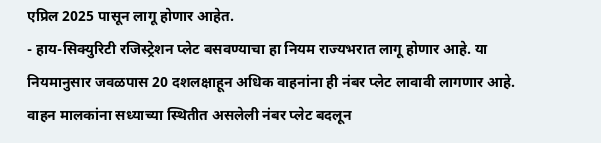एप्रिल 2025 पासून लागू होणार आहेत.
- हाय-सिक्युरिटी रजिस्ट्रेशन प्लेट बसवण्याचा हा नियम राज्यभरात लागू होणार आहे. या नियमानुसार जवळपास 20 दशलक्षाहून अधिक वाहनांना ही नंबर प्लेट लावावी लागणार आहे. वाहन मालकांना सध्याच्या स्थितीत असलेली नंबर प्लेट बदलून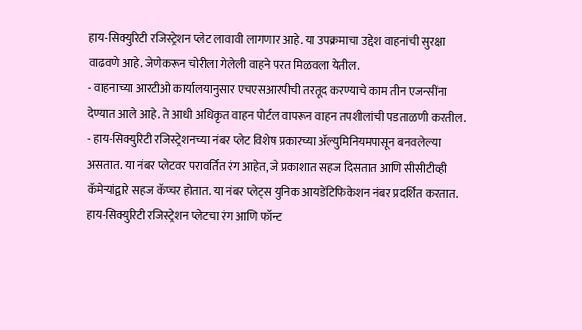हाय-सिक्युरिटी रजिस्ट्रेशन प्लेट लावावी लागणार आहे. या उपक्रमाचा उद्देश वाहनांची सुरक्षा वाढवणे आहे. जेणेकरून चोरीला गेलेली वाहने परत मिळवला येतील.
- वाहनाच्या आरटीओ कार्यालयानुसार एचएसआरपीची तरतूद करण्याचे काम तीन एजन्सींना देण्यात आले आहे. ते आधी अधिकृत वाहन पोर्टल वापरून वाहन तपशीलांची पडताळणी करतील.
- हाय-सिक्युरिटी रजिस्ट्रेशनच्या नंबर प्लेट विशेष प्रकारच्या ॲल्युमिनियमपासून बनवलेल्या असतात. या नंबर प्लेटवर परावर्तित रंग आहेत, जे प्रकाशात सहज दिसतात आणि सीसीटीव्ही कॅमेऱ्यांद्वारे सहज कॅप्चर होतात. या नंबर प्लेट्स युनिक आयडेंटिफिकेशन नंबर प्रदर्शित करतात. हाय-सिक्युरिटी रजिस्ट्रेशन प्लेटचा रंग आणि फॉन्ट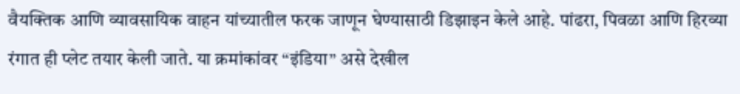वैयक्तिक आणि व्यावसायिक वाहन यांच्यातील फरक जाणून घेण्यासाठी डिझाइन केले आहे. पांढरा, पिवळा आणि हिरव्या रंगात ही प्लेट तयार केली जाते. या क्रमांकांवर “इंडिया” असे देखील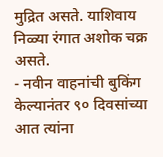मुद्रित असते. याशिवाय निळ्या रंगात अशोक चक्र असते.
- नवीन वाहनांची बुकिंग केल्यानंतर ९० दिवसांच्या आत त्यांना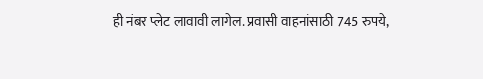ही नंबर प्लेट लावावी लागेल. प्रवासी वाहनांसाठी 745 रुपये,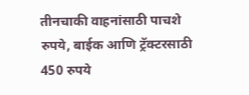तीनचाकी वाहनांसाठी पाचशे रुपये, बाईक आणि ट्रॅक्टरसाठी 450 रुपये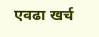एवढा खर्च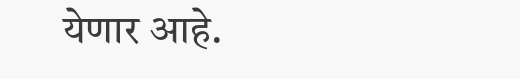येणार आहे.